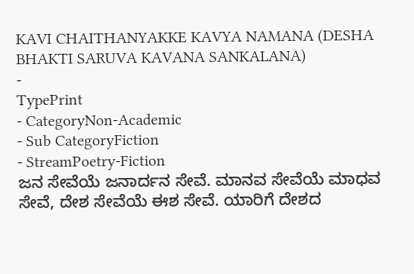KAVI CHAITHANYAKKE KAVYA NAMANA (DESHA BHAKTI SARUVA KAVANA SANKALANA)
-
TypePrint
- CategoryNon-Academic
- Sub CategoryFiction
- StreamPoetry-Fiction
ಜನ ಸೇವೆಯೆ ಜನಾರ್ದನ ಸೇವೆ. ಮಾನವ ಸೇವೆಯೆ ಮಾಧವ ಸೇವೆ, ದೇಶ ಸೇವೆಯೆ ಈಶ ಸೇವೆ. ಯಾರಿಗೆ ದೇಶದ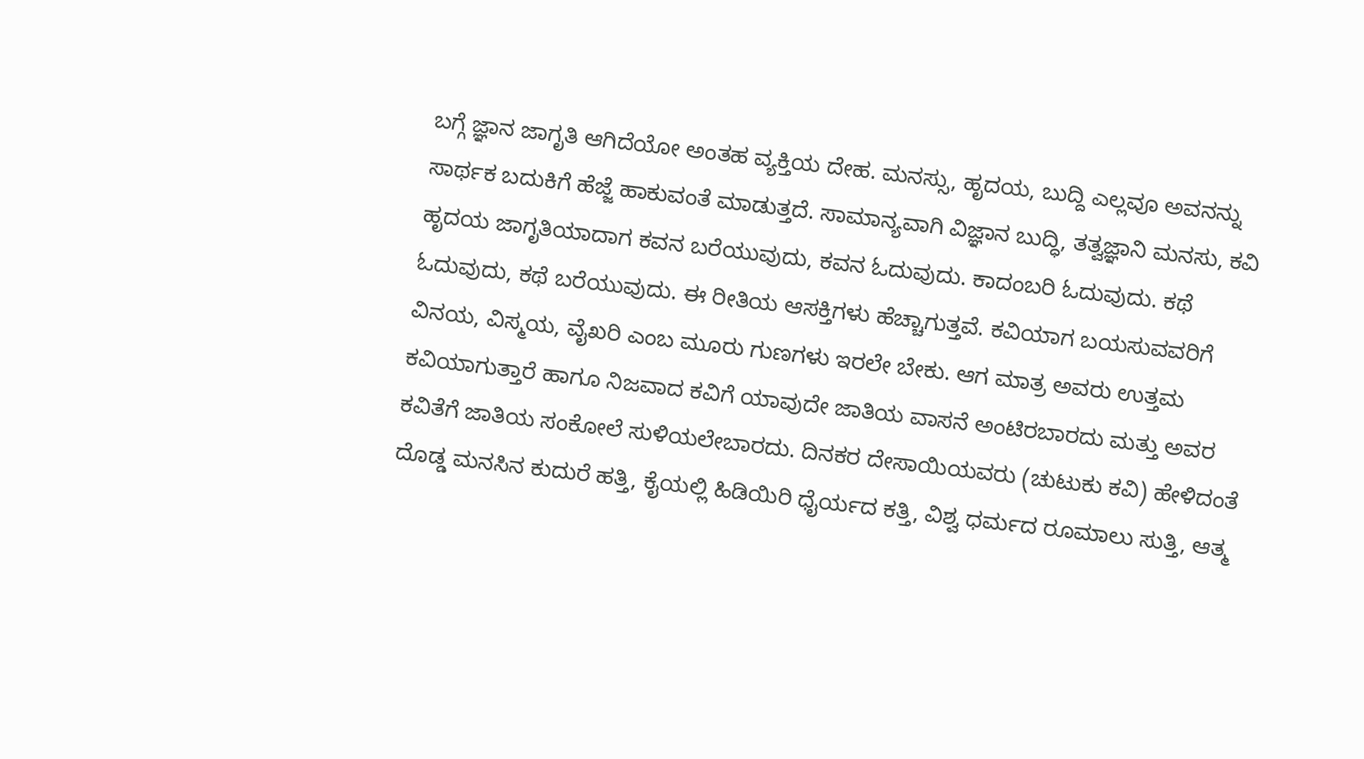ಬಗ್ಗೆ ಜ್ಞಾನ ಜಾಗೃತಿ ಆಗಿದೆಯೋ ಅಂತಹ ವ್ಯಕ್ತಿಯ ದೇಹ. ಮನಸ್ಸು, ಹೃದಯ, ಬುದ್ದಿ ಎಲ್ಲವೂ ಅವನನ್ನು ಸಾರ್ಥಕ ಬದುಕಿಗೆ ಹೆಜ್ಜೆ ಹಾಕುವಂತೆ ಮಾಡುತ್ತದೆ. ಸಾಮಾನ್ಯವಾಗಿ ವಿಜ್ಞಾನ ಬುದ್ಧಿ, ತತ್ವಜ್ಞಾನಿ ಮನಸು, ಕವಿ ಹೃದಯ ಜಾಗೃತಿಯಾದಾಗ ಕವನ ಬರೆಯುವುದು, ಕವನ ಓದುವುದು. ಕಾದಂಬರಿ ಓದುವುದು. ಕಥೆ ಓದುವುದು, ಕಥೆ ಬರೆಯುವುದು. ಈ ರೀತಿಯ ಆಸಕ್ತಿಗಳು ಹೆಚ್ಚಾಗುತ್ತವೆ. ಕವಿಯಾಗ ಬಯಸುವವರಿಗೆ ವಿನಯ, ವಿಸ್ಮಯ, ವೈಖರಿ ಎಂಬ ಮೂರು ಗುಣಗಳು ಇರಲೇ ಬೇಕು. ಆಗ ಮಾತ್ರ ಅವರು ಉತ್ತಮ ಕವಿಯಾಗುತ್ತಾರೆ ಹಾಗೂ ನಿಜವಾದ ಕವಿಗೆ ಯಾವುದೇ ಜಾತಿಯ ವಾಸನೆ ಅಂಟಿರಬಾರದು ಮತ್ತು ಅವರ ಕವಿತೆಗೆ ಜಾತಿಯ ಸಂಕೋಲೆ ಸುಳಿಯಲೇಬಾರದು. ದಿನಕರ ದೇಸಾಯಿಯವರು (ಚುಟುಕು ಕವಿ) ಹೇಳಿದಂತೆ ದೊಡ್ಡ ಮನಸಿನ ಕುದುರೆ ಹತ್ತಿ, ಕೈಯಲ್ಲಿ ಹಿಡಿಯಿರಿ ಧೈರ್ಯದ ಕತ್ತಿ, ವಿಶ್ವ ಧರ್ಮದ ರೂಮಾಲು ಸುತ್ತಿ, ಆತ್ಮ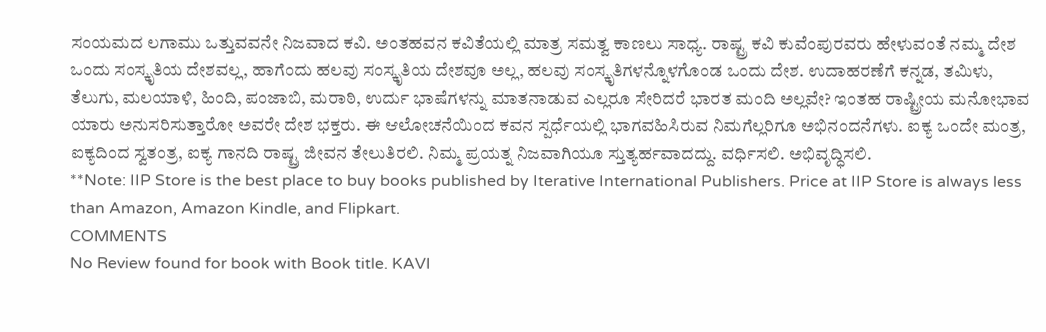ಸಂಯಮದ ಲಗಾಮು ಒತ್ತುವವನೇ ನಿಜವಾದ ಕವಿ. ಅಂತಹವನ ಕವಿತೆಯಲ್ಲಿ ಮಾತ್ರ ಸಮತ್ವ ಕಾಣಲು ಸಾಧ್ಯ. ರಾಷ್ಟ್ರ ಕವಿ ಕುವೆಂಪುರವರು ಹೇಳುವಂತೆ ನಮ್ಮ ದೇಶ ಒಂದು ಸಂಸ್ಕೃತಿಯ ದೇಶವಲ್ಲ, ಹಾಗೆಂದು ಹಲವು ಸಂಸ್ಕೃತಿಯ ದೇಶವೂ ಅಲ್ಲ, ಹಲವು ಸಂಸ್ಕೃತಿಗಳನ್ನೊಳಗೊಂಡ ಒಂದು ದೇಶ. ಉದಾಹರಣೆಗೆ ಕನ್ನಡ, ತಮಿಳು, ತೆಲುಗು, ಮಲಯಾಳಿ, ಹಿಂದಿ, ಪಂಜಾಬಿ, ಮರಾಠಿ, ಉರ್ದು ಭಾಷೆಗಳನ್ನು ಮಾತನಾಡುವ ಎಲ್ಲರೂ ಸೇರಿದರೆ ಭಾರತ ಮಂದಿ ಅಲ್ಲವೇ? ಇಂತಹ ರಾಷ್ಟ್ರೀಯ ಮನೋಭಾವ ಯಾರು ಅನುಸರಿಸುತ್ತಾರೋ ಅವರೇ ದೇಶ ಭಕ್ತರು. ಈ ಆಲೋಚನೆಯಿಂದ ಕವನ ಸ್ಪರ್ಧೆಯಲ್ಲಿ ಭಾಗವಹಿಸಿರುವ ನಿಮಗೆಲ್ಲರಿಗೂ ಅಭಿನಂದನೆಗಳು. ಐಕ್ಯ ಒಂದೇ ಮಂತ್ರ, ಐಕ್ಯದಿಂದ ಸ್ವತಂತ್ರ, ಐಕ್ಯ ಗಾನದಿ ರಾಷ್ಟ್ರ ಜೀವನ ತೇಲುತಿರಲಿ. ನಿಮ್ಮ ಪ್ರಯತ್ನ ನಿಜವಾಗಿಯೂ ಸ್ತುತ್ಯರ್ಹವಾದದ್ದು. ವರ್ಧಿಸಲಿ. ಅಭಿವೃದ್ಧಿಸಲಿ.
**Note: IIP Store is the best place to buy books published by Iterative International Publishers. Price at IIP Store is always less than Amazon, Amazon Kindle, and Flipkart.
COMMENTS
No Review found for book with Book title. KAVI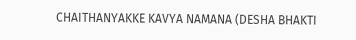CHAITHANYAKKE KAVYA NAMANA (DESHA BHAKTI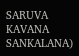SARUVA KAVANA SANKALANA)